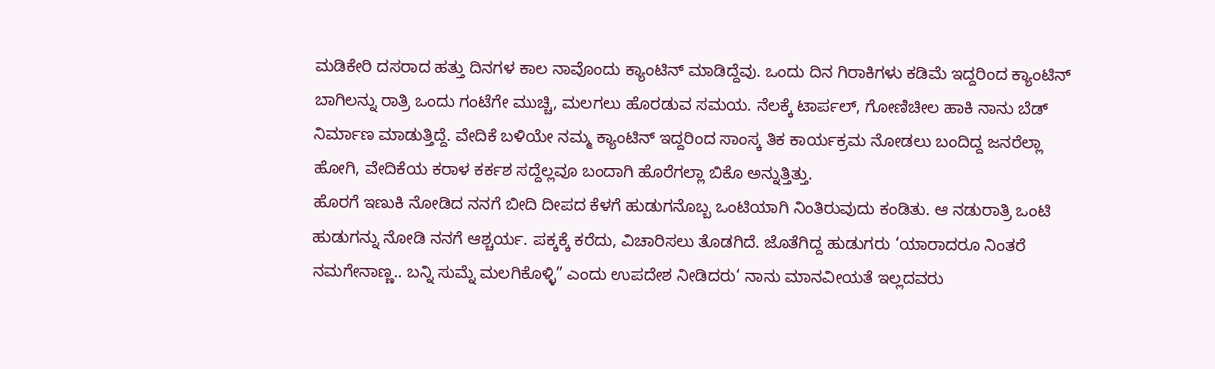ಮಡಿಕೇರಿ ದಸರಾದ ಹತ್ತು ದಿನಗಳ ಕಾಲ ನಾವೊಂದು ಕ್ಯಾಂಟಿನ್ ಮಾಡಿದ್ದೆವು. ಒಂದು ದಿನ ಗಿರಾಕಿಗಳು ಕಡಿಮೆ ಇದ್ದರಿಂದ ಕ್ಯಾಂಟಿನ್ ಬಾಗಿಲನ್ನು ರಾತ್ರಿ ಒಂದು ಗಂಟೆಗೇ ಮುಚ್ಚಿ, ಮಲಗಲು ಹೊರಡುವ ಸಮಯ. ನೆಲಕ್ಕೆ ಟಾರ್ಪಲ್, ಗೋಣಿಚೀಲ ಹಾಕಿ ನಾನು ಬೆಡ್ ನಿರ್ಮಾಣ ಮಾಡುತ್ತಿದ್ದೆ. ವೇದಿಕೆ ಬಳಿಯೇ ನಮ್ಮ ಕ್ಯಾಂಟಿನ್ ಇದ್ದರಿಂದ ಸಾಂಸ್ಕ ತಿಕ ಕಾರ್ಯಕ್ರಮ ನೋಡಲು ಬಂದಿದ್ದ ಜನರೆಲ್ಲಾ ಹೋಗಿ, ವೇದಿಕೆಯ ಕರಾಳ ಕರ್ಕಶ ಸದ್ದೆಲ್ಲವೂ ಬಂದಾಗಿ ಹೊರೆಗಲ್ಲಾ ಬಿಕೊ ಅನ್ನುತ್ತಿತ್ತು.
ಹೊರಗೆ ಇಣುಕಿ ನೋಡಿದ ನನಗೆ ಬೀದಿ ದೀಪದ ಕೆಳಗೆ ಹುಡುಗನೊಬ್ಬ ಒಂಟಿಯಾಗಿ ನಿಂತಿರುವುದು ಕಂಡಿತು. ಆ ನಡುರಾತ್ರಿ ಒಂಟಿ ಹುಡುಗನ್ನು ನೋಡಿ ನನಗೆ ಆಶ್ಚರ್ಯ. ಪಕ್ಕಕ್ಕೆ ಕರೆದು, ವಿಚಾರಿಸಲು ತೊಡಗಿದೆ. ಜೊತೆಗಿದ್ದ ಹುಡುಗರು ‘ಯಾರಾದರೂ ನಿಂತರೆ ನಮಗೇನಾಣ್ಣ.. ಬನ್ನಿ ಸುಮ್ನೆ ಮಲಗಿಕೊಳ್ಳಿ” ಎಂದು ಉಪದೇಶ ನೀಡಿದರು‘ ನಾನು ಮಾನವೀಯತೆ ಇಲ್ಲದವರು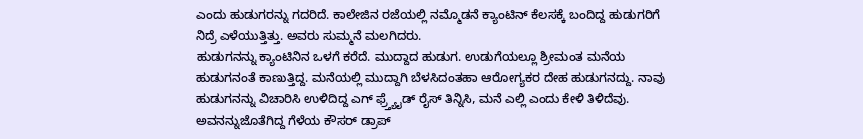ಎಂದು ಹುಡುಗರನ್ನು ಗದರಿದೆ. ಕಾಲೇಜಿನ ರಜೆಯಲ್ಲಿ ನಮ್ಮೊಡನೆ ಕ್ಯಾಂಟಿನ್ ಕೆಲಸಕ್ಕೆ ಬಂದಿದ್ದ ಹುಡುಗರಿಗೆ ನಿದ್ರೆ ಎಳೆಯುತ್ತಿತ್ತು. ಅವರು ಸುಮ್ಮನೆ ಮಲಗಿದರು.
ಹುಡುಗನನ್ನು ಕ್ಯಾಂಟಿನಿನ ಒಳಗೆ ಕರೆದೆ. ಮುದ್ದಾದ ಹುಡುಗ. ಉಡುಗೆಯಲ್ಲೂ ಶ್ರೀಮಂತ ಮನೆಯ ಹುಡುಗನಂತೆ ಕಾಣುತ್ತಿದ್ದ. ಮನೆಯಲ್ಲಿ ಮುದ್ದಾಗಿ ಬೆಳಸಿದಂತಹಾ ಆರೋಗ್ಯಕರ ದೇಹ ಹುಡುಗನದ್ದು. ನಾವು ಹುಡುಗನನ್ನು ವಿಚಾರಿಸಿ ಉಳಿದಿದ್ದ ಎಗ್ ಫ್ರ್ತ್ಯೈಡ್ ರೈಸ್ ತಿನ್ನಿಸಿ, ಮನೆ ಎಲ್ಲಿ ಎಂದು ಕೇಳಿ ತಿಳಿದೆವು.
ಅವನನ್ನುಜೊತೆಗಿದ್ದ ಗೆಳೆಯ ಕೌಸರ್ ಡ್ರಾಪ್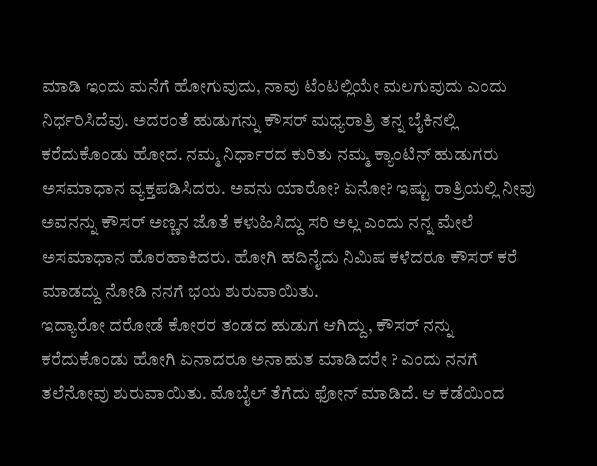ಮಾಡಿ ಇಂದು ಮನೆಗೆ ಹೋಗುವುದು, ನಾವು ಟೆಂಟಲ್ಲಿಯೇ ಮಲಗುವುದು ಎಂದು ನಿರ್ಧರಿಸಿದೆವು. ಅದರಂತೆ ಹುಡುಗನ್ನು ಕೌಸರ್ ಮಧ್ಯರಾತ್ರಿ ತನ್ನ ಬೈಕಿನಲ್ಲಿ ಕರೆದುಕೊಂಡು ಹೋದ. ನಮ್ಮ ನಿರ್ಧಾರದ ಕುರಿತು ನಮ್ಮ ಕ್ಯಾಂಟಿನ್ ಹುಡುಗರು ಅಸಮಾಧಾನ ವ್ಯಕ್ತಪಡಿಸಿದರು. ಅವನು ಯಾರೋ? ಏನೋ? ಇಷ್ಟು ರಾತ್ರಿಯಲ್ಲಿ ನೀವು ಅವನನ್ನು ಕೌಸರ್ ಅಣ್ಣನ ಜೊತೆ ಕಳುಹಿಸಿದ್ದು ಸರಿ ಅಲ್ಲ ಎಂದು ನನ್ನ ಮೇಲೆ ಅಸಮಾಧಾನ ಹೊರಹಾಕಿದರು. ಹೋಗಿ ಹದಿನೈದು ನಿಮಿಷ ಕಳೆದರೂ ಕೌಸರ್ ಕರೆ ಮಾಡದ್ದು ನೋಡಿ ನನಗೆ ಭಯ ಶುರುವಾಯಿತು.
ಇದ್ಯಾರೋ ದರೋಡೆ ಕೋರರ ತಂಡದ ಹುಡುಗ ಆಗಿದ್ದು, ಕೌಸರ್ ನನ್ನು ಕರೆದುಕೊಂಡು ಹೋಗಿ ಏನಾದರೂ ಅನಾಹುತ ಮಾಡಿದರೇ ? ಎಂದು ನನಗೆ ತಲೆನೋವು ಶುರುವಾಯಿತು. ಮೊಬೈಲ್ ತೆಗೆದು ಫೋನ್ ಮಾಡಿದೆ. ಆ ಕಡೆಯಿಂದ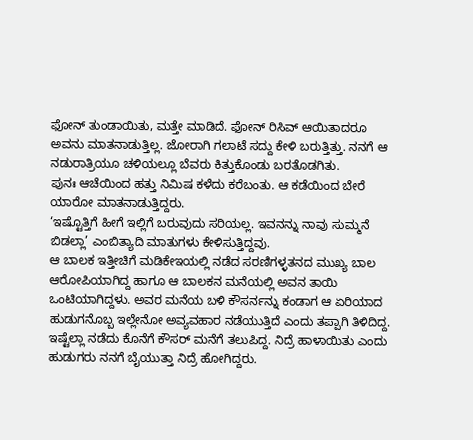ಫೋನ್ ತುಂಡಾಯಿತು, ಮತ್ತೇ ಮಾಡಿದೆ. ಫೋನ್ ರಿಸಿವ್ ಆಯಿತಾದರೂ ಅವನು ಮಾತನಾಡುತ್ತಿಲ್ಲ. ಜೋರಾಗಿ ಗಲಾಟೆ ಸದ್ದು ಕೇಳಿ ಬರುತ್ತಿತ್ತು. ನನಗೆ ಆ ನಡುರಾತ್ರಿಯೂ ಚಳಿಯಲ್ಲೂ ಬೆವರು ಕಿತ್ತುಕೊಂಡು ಬರತೊಡಗಿತು.
ಪುನಃ ಆಚೆಯಿಂದ ಹತ್ತು ನಿಮಿಷ ಕಳೆದು ಕರೆಬಂತು. ಆ ಕಡೆಯಿಂದ ಬೇರೆ ಯಾರೋ ಮಾತನಾಡುತ್ತಿದ್ದರು.
‘ಇಷ್ಟೊತ್ತಿಗೆ ಹೀಗೆ ಇಲ್ಲಿಗೆ ಬರುವುದು ಸರಿಯಲ್ಲ. ಇವನನ್ನು ನಾವು ಸುಮ್ಮನೆ ಬಿಡಲ್ಲಾ’ ಎಂಬಿತ್ಯಾದಿ ಮಾತುಗಳು ಕೇಳಿಸುತ್ತಿದ್ದವು.
ಆ ಬಾಲಕ ಇತ್ತೀಚಿಗೆ ಮಡಿಕೇಇಯಲ್ಲಿ ನಡೆದ ಸರಣಿಗಳ್ಳತನದ ಮುಖ್ಯ ಬಾಲ ಆರೋಪಿಯಾಗಿದ್ದ ಹಾಗೂ ಆ ಬಾಲಕನ ಮನೆಯಲ್ಲಿ ಅವನ ತಾಯಿ ಒಂಟಿಯಾಗಿದ್ದಳು. ಅವರ ಮನೆಯ ಬಳಿ ಕೌಸರ್ನನ್ನು ಕಂಡಾಗ ಆ ಏರಿಯಾದ ಹುಡುಗನೊಬ್ಬ ಇಲ್ಲೇನೋ ಅವ್ಯವಹಾರ ನಡೆಯುತ್ತಿದೆ ಎಂದು ತಪ್ಪಾಗಿ ತಿಳಿದಿದ್ದ. ಇಷ್ಟೆಲ್ಲಾ ನಡೆದು ಕೊನೆಗೆ ಕೌಸರ್ ಮನೆಗೆ ತಲುಪಿದ್ದ. ನಿದ್ರೆ ಹಾಳಾಯಿತು ಎಂದು ಹುಡುಗರು ನನಗೆ ಬೈಯುತ್ತಾ ನಿದ್ರೆ ಹೋಗಿದ್ದರು.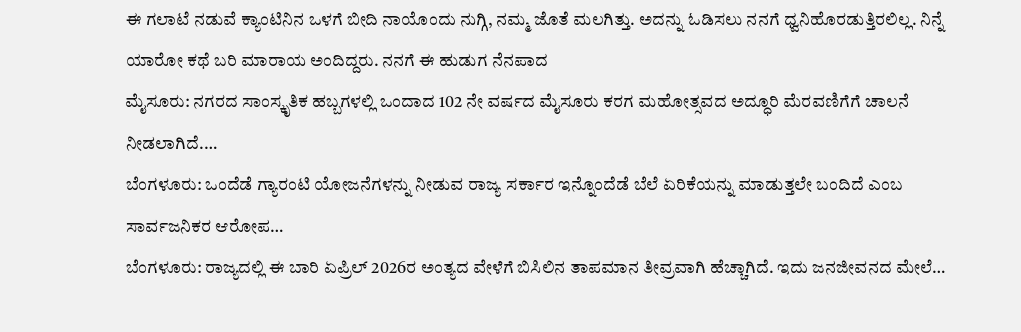ಈ ಗಲಾಟೆ ನಡುವೆ ಕ್ಯಾಂಟಿನಿನ ಒಳಗೆ ಬೀದಿ ನಾಯೊಂದು ನುಗ್ಗಿ, ನಮ್ಮ ಜೊತೆ ಮಲಗಿತ್ತು. ಅದನ್ನು ಓಡಿಸಲು ನನಗೆ ಧ್ವನಿಹೊರಡುತ್ತಿರಲಿಲ್ಲ. ನಿನ್ನೆ ಯಾರೋ ಕಥೆ ಬರಿ ಮಾರಾಯ ಅಂದಿದ್ದರು. ನನಗೆ ಈ ಹುಡುಗ ನೆನಪಾದ
ಮೈಸೂರು: ನಗರದ ಸಾಂಸ್ಕೃತಿಕ ಹಬ್ಬಗಳಲ್ಲಿ ಒಂದಾದ 102 ನೇ ವರ್ಷದ ಮೈಸೂರು ಕರಗ ಮಹೋತ್ಸವದ ಅದ್ಧೂರಿ ಮೆರವಣಿಗೆಗೆ ಚಾಲನೆ ನೀಡಲಾಗಿದೆ.…
ಬೆಂಗಳೂರು: ಒಂದೆಡೆ ಗ್ಯಾರಂಟಿ ಯೋಜನೆಗಳನ್ನು ನೀಡುವ ರಾಜ್ಯ ಸರ್ಕಾರ ಇನ್ನೊಂದೆಡೆ ಬೆಲೆ ಏರಿಕೆಯನ್ನು ಮಾಡುತ್ತಲೇ ಬಂದಿದೆ ಎಂಬ ಸಾರ್ವಜನಿಕರ ಆರೋಪ…
ಬೆಂಗಳೂರು: ರಾಜ್ಯದಲ್ಲಿ ಈ ಬಾರಿ ಏಪ್ರಿಲ್ 2026ರ ಅಂತ್ಯದ ವೇಳೆಗೆ ಬಿಸಿಲಿನ ತಾಪಮಾನ ತೀವ್ರವಾಗಿ ಹೆಚ್ಚಾಗಿದೆ. ಇದು ಜನಜೀವನದ ಮೇಲೆ…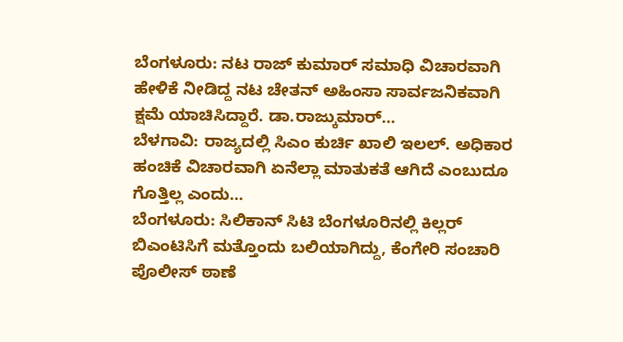ಬೆಂಗಳೂರು: ನಟ ರಾಜ್ ಕುಮಾರ್ ಸಮಾಧಿ ವಿಚಾರವಾಗಿ ಹೇಳಿಕೆ ನೀಡಿದ್ದ ನಟ ಚೇತನ್ ಅಹಿಂಸಾ ಸಾರ್ವಜನಿಕವಾಗಿ ಕ್ಷಮೆ ಯಾಚಿಸಿದ್ದಾರೆ. ಡಾ.ರಾಜ್ಕುಮಾರ್…
ಬೆಳಗಾವಿ: ರಾಜ್ಯದಲ್ಲಿ ಸಿಎಂ ಕುರ್ಚಿ ಖಾಲಿ ಇಲಲ್. ಅಧಿಕಾರ ಹಂಚಿಕೆ ವಿಚಾರವಾಗಿ ಏನೆಲ್ಲಾ ಮಾತುಕತೆ ಆಗಿದೆ ಎಂಬುದೂ ಗೊತ್ತಿಲ್ಲ ಎಂದು…
ಬೆಂಗಳೂರು: ಸಿಲಿಕಾನ್ ಸಿಟಿ ಬೆಂಗಳೂರಿನಲ್ಲಿ ಕಿಲ್ಲರ್ ಬಿಎಂಟಿಸಿಗೆ ಮತ್ತೊಂದು ಬಲಿಯಾಗಿದ್ದು, ಕೆಂಗೇರಿ ಸಂಚಾರಿ ಪೊಲೀಸ್ ಠಾಣೆ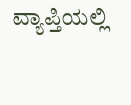ವ್ಯಾಪ್ತಿಯಲ್ಲಿ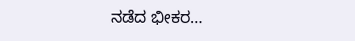ನಡೆದ ಭೀಕರ…